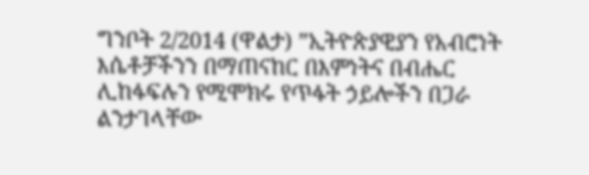ግንቦት 2/2014 (ዋልታ) ”ኢትዮጵያዊያን የአብሮነት እሴቶቻችንን በማጠናከር በእምነትና በብሔር ሊከፋፍሉን የሚሞክሩ የጥፋት ኃይሎችን በጋራ ልንታገላቸው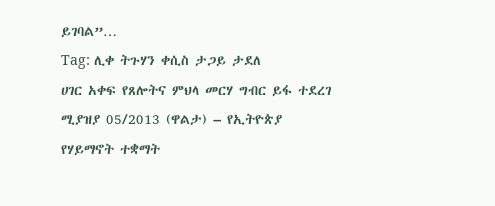ይገባል”…
Tag: ሊቀ ትጉሃን ቀሲስ ታጋይ ታደለ
ሀገር አቀፍ የጸሎትና ምህላ መርሃ ግብር ይፋ ተደረገ
ሚያዝያ 05/2013 (ዋልታ) – የኢትዮጵያ የሃይማኖት ተቋማት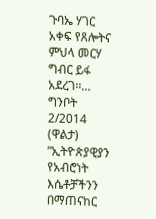ጉባኤ ሃገር አቀፍ የጸሎትና ምህላ መርሃ ግብር ይፋ አደረገ፡፡…
ግንቦት 2/2014 (ዋልታ) ”ኢትዮጵያዊያን የአብሮነት እሴቶቻችንን በማጠናከር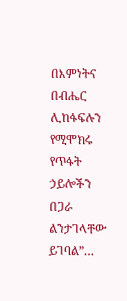በእምነትና በብሔር ሊከፋፍሉን የሚሞክሩ የጥፋት ኃይሎችን በጋራ ልንታገላቸው ይገባል”…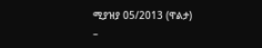ሚያዝያ 05/2013 (ዋልታ) –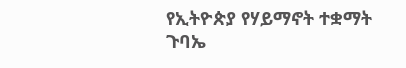የኢትዮጵያ የሃይማኖት ተቋማት ጉባኤ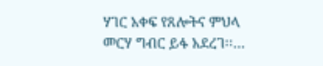ሃገር አቀፍ የጸሎትና ምህላ መርሃ ግብር ይፋ አደረገ፡፡…